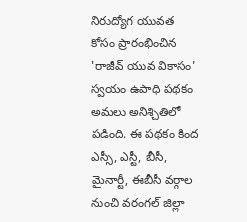నిరుద్యోగ యువత కోసం ప్రారంభించిన 'రాజీవ్ యువ వికాసం' స్వయం ఉపాధి పథకం అమలు అనిశ్చితిలో పడింది. ఈ పథకం కింద ఎస్సీ, ఎస్టీ, బీసీ, మైనార్టీ, ఈబీసీ వర్గాల నుంచి వరంగల్ జిల్లా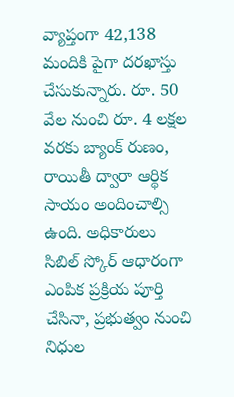వ్యాప్తంగా 42,138 మందికి పైగా దరఖాస్తు చేసుకున్నారు. రూ. 50 వేల నుంచి రూ. 4 లక్షల వరకు బ్యాంక్ రుణం, రాయితీ ద్వారా ఆర్థిక సాయం అందించాల్సి ఉంది. అధికారులు సిబిల్ స్కోర్ ఆధారంగా ఎంపిక ప్రక్రియ పూర్తి చేసినా, ప్రభుత్వం నుంచి నిధుల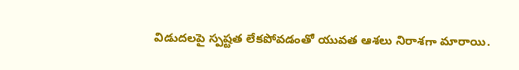విడుదలపై స్పష్టత లేకపోవడంతో యువత ఆశలు నిరాశగా మారాయి.